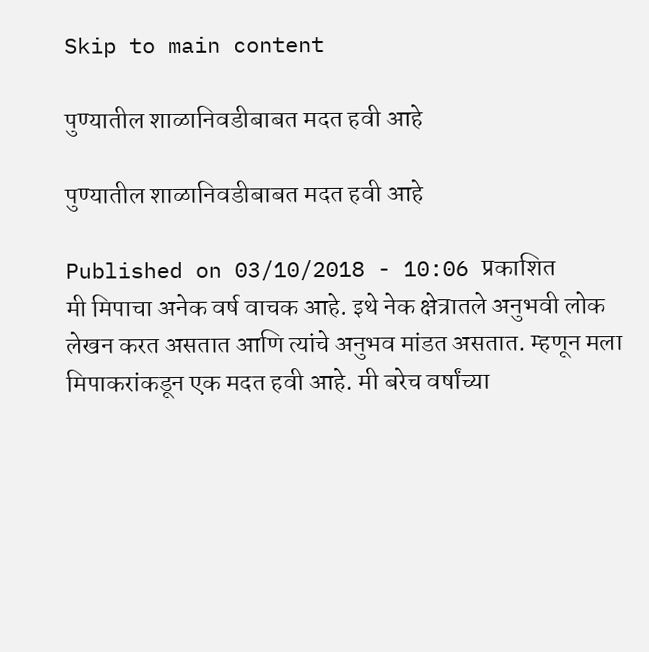Skip to main content

पुण्यातील शाळानिवडीबाबत मदत हवी आहे

पुण्यातील शाळानिवडीबाबत मदत हवी आहे

Published on 03/10/2018 - 10:06 प्रकाशित
मी मिपाचा अनेक वर्ष वाचक आहे. इथे नेक क्षेत्रातले अनुभवी लोक लेखन करत असतात आणि त्यांचे अनुभव मांडत असतात. म्हणून मला मिपाकरांकडून एक मदत हवी आहे. मी बरेच वर्षांच्या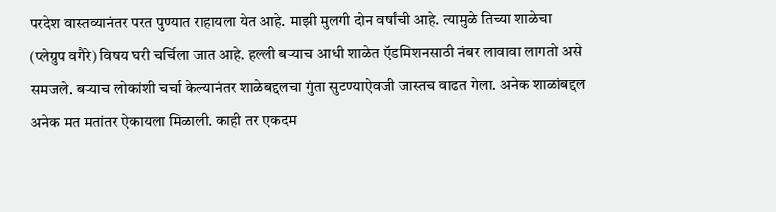परदेश वास्तव्यानंतर परत पुण्यात राहायला येत आहे. माझी मुलगी दोन वर्षांची आहे. त्यामुळे तिच्या शाळेचा (प्लेग्रुप वगैरे) विषय घरी चर्चिला जात आहे. हल्ली बऱ्याच आधी शाळेत ऍडमिशनसाठी नंबर लावावा लागतो असे समजले. बऱ्याच लोकांशी चर्चा केल्यानंतर शाळेबद्दलचा गुंता सुटण्याऐवजी जास्तच वाढत गेला. अनेक शाळांबद्दल अनेक मत मतांतर ऐकायला मिळाली. काही तर एकदम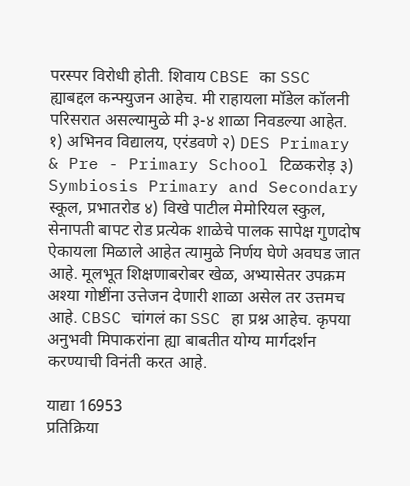परस्पर विरोधी होती. शिवाय CBSE का SSC ह्याबद्दल कन्फ्युजन आहेच. मी राहायला मॉडेल कॉलनी परिसरात असल्यामुळे मी ३-४ शाळा निवडल्या आहेत. १) अभिनव विद्यालय, एरंडवणे २) DES Primary & Pre - Primary School टिळकरोड़ ३) Symbiosis Primary and Secondary स्कूल, प्रभातरोड ४) विखे पाटील मेमोरियल स्कुल, सेनापती बापट रोड प्रत्येक शाळेचे पालक सापेक्ष गुणदोष ऐकायला मिळाले आहेत त्यामुळे निर्णय घेणे अवघड जात आहे. मूलभूत शिक्षणाबरोबर खेळ, अभ्यासेतर उपक्रम अश्या गोष्टींना उत्तेजन देणारी शाळा असेल तर उत्तमच आहे. CBSC चांगलं का SSC हा प्रश्न आहेच. कृपया अनुभवी मिपाकरांना ह्या बाबतीत योग्य मार्गदर्शन करण्याची विनंती करत आहे.

याद्या 16953
प्रतिक्रिया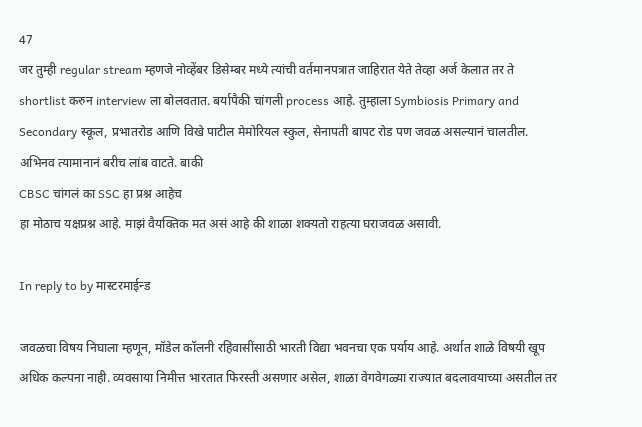47
जर तुम्ही regular stream म्हणजे नोव्हेंबर डिसेम्बर मध्ये त्यांची वर्तमानपत्रात जाहिरात येते तेव्हा अर्ज केलात तर ते shortlist करुन interview ला बोलवतात. बर्यापैकी चांगली process आहे. तुम्हाला Symbiosis Primary and Secondary स्कूल, प्रभातरोड आणि विखे पाटील मेमोरियल स्कुल, सेनापती बापट रोड पण जवळ असल्यानं चालतील. अभिनव त्यामानानं बरीच लांब वाटते. बाकी
CBSC चांगलं का SSC हा प्रश्न आहेच
हा मोठाच यक्षप्रश्न आहे. माझं वैयक्तिक मत असं आहे की शाळा शक्यतो राहत्या घराजवळ असावी.

In reply to by मास्टरमाईन्ड

जवळचा विषय निघाला म्हणून, मॉडेल कॉलनी रहिवासींसाठी भारती विद्या भवनचा एक पर्याय आहे. अर्थात शाळे विषयी खूप अधिक कल्पना नाही. व्यवसाया निमीत्त भारतात फिरस्ती असणार असेल, शाळा वेगवेगळ्या राज्यात बदलावयाच्या असतील तर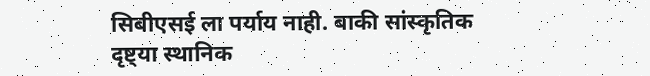सिबीएसई ला पर्याय नाही. बाकी सांस्कृतिक दृष्ट्या स्थानिक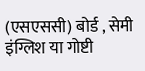(एसएससी) बोर्ड , सेमी इंग्लिश या गोष्टी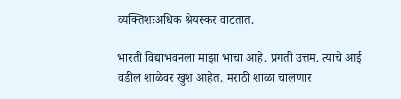व्यक्तिशःअधिक श्रेयस्कर वाटतात.

भारती विद्याभवनला माझा भाचा आहे. प्रगती उत्तम. त्याचे आई वडील शाळेवर खुश आहेत. मराठी शाळा चालणार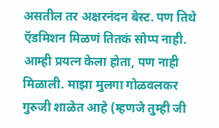असतील तर अक्षरनंदन बेस्ट. पण तिथे ऍडमिशन मिळणं तितकं सोप्प नाही. आम्ही प्रयत्न केला होता, पण नाही मिळाली. माझा मुलगा गोळवलकर गुरुजी शाळेत आहे (म्हणजे तुम्ही जी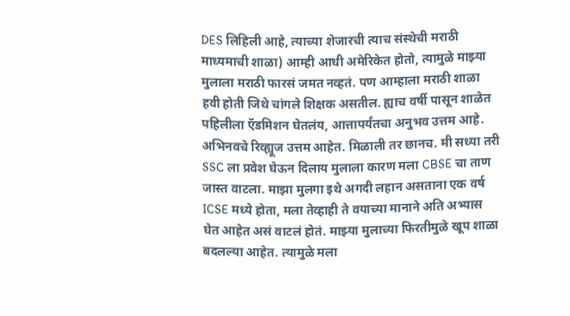DES लिहिली आहे, त्याच्या शेजारची त्याच संस्थेची मराठी माध्यमाची शाळा) आम्ही आधी अमेरिकेत होतो, त्यामुळे माझ्या मुलाला मराठी फारसं जमत नव्हतं. पण आम्हाला मराठी शाळा हवी होती जिथे चांगले शिक्षक असतील. ह्याच वर्षी पासून शाळेत पहिलीला ऍडमिशन घेतलंय, आत्तापर्यंतचा अनुभव उत्तम आहे. अभिनवचे रिव्ह्यूज उत्तम आहेत. मिळाली तर छानच. मी सध्या तरी SSC ला प्रवेश घेऊन दिलाय मुलाला कारण मला CBSE चा ताण जास्त वाटला. माझा मुलगा इथे अगदी लहान असताना एक वर्ष ICSE मध्ये होता, मला तेव्हाही ते वयाच्या मानाने अति अभ्यास घेत आहेत असं वाटलं होतं. माझ्या मुलाच्या फिरतीमुळे खूप शाळा बदलल्या आहेत. त्यामुळे मला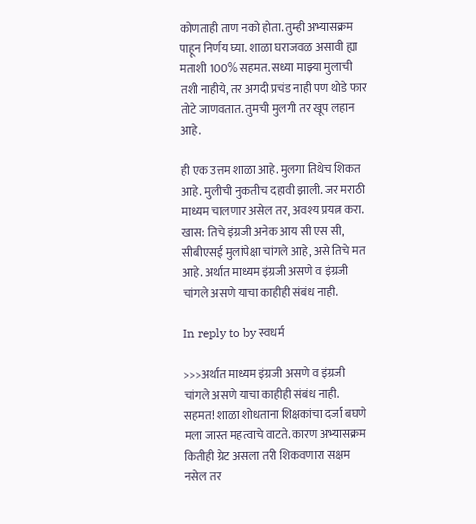कोणताही ताण नको होता. तुम्ही अभ्यासक्रम पाहून निर्णय घ्या. शाळा घराजवळ असावी ह्या मताशी 100% सहमत. सध्या माझ्या मुलाची तशी नाहीये, तर अगदी प्रचंड नाही पण थोडे फार तोटे जाणवतात. तुमची मुलगी तर खूप लहान आहे.

ही एक उत्तम शाळा आहे. मुलगा तिथेच शिकत आहे. मुलीची नुकतीच दहावी झाली. जर मराठी माध्यम चालणार असेल तर, अवश्य प्रयत्न करा. खास: तिचे इंग्रजी अनेक आय सी एस सी, सीबीएसई मुलांपेक्षा चांगले आहे, असे तिचे मत आहे. अर्थात माध्यम इंग्रजी असणे व इंग्रजी चांगले असणे याचा काहीही संबंध नाही.

In reply to by स्वधर्म

>>>अर्थात माध्यम इंग्रजी असणे व इंग्रजी चांगले असणे याचा काहीही संबंध नाही. सहमत! शाळा शोधताना शिक्षकांचा दर्जा बघणे मला जास्त महत्वाचे वाटते. कारण अभ्यासक्रम कितीही ग्रेट असला तरी शिकवणारा सक्षम नसेल तर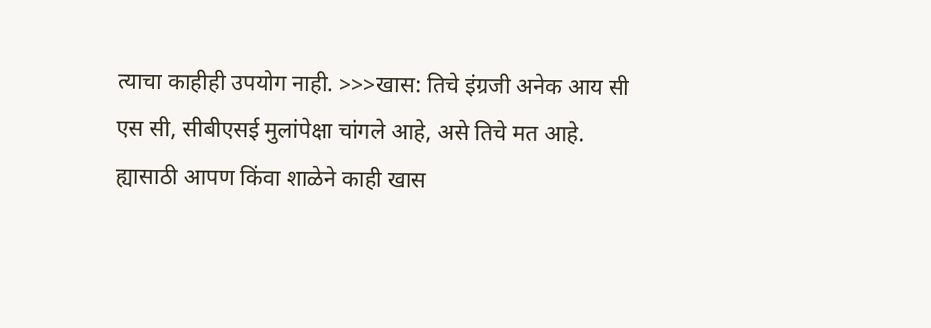त्याचा काहीही उपयोग नाही. >>>खास: तिचे इंग्रजी अनेक आय सी एस सी, सीबीएसई मुलांपेक्षा चांगले आहे, असे तिचे मत आहे. ह्यासाठी आपण किंवा शाळेने काही खास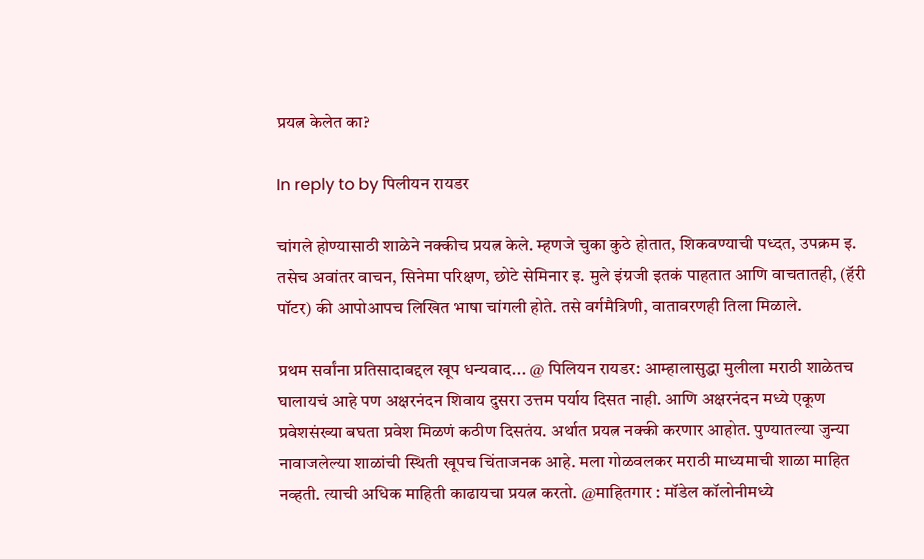प्रयत्न केलेत का?

In reply to by पिलीयन रायडर

चांगले होण्यासाठी शाळेने नक्कीच प्रयत्न केले. म्हणजे चुका कुठे होतात, शिकवण्याची पध्दत, उपक्रम इ. तसेच अवांतर वाचन, सिनेमा परिक्षण, छोटे सेमिनार इ. मुले इंग्रजी इतकं पाहतात आणि वाचतातही, (हॅरी पॉटर) की आपोआपच लिखित भाषा चांगली होते. तसे वर्गमैत्रिणी, वातावरणही तिला मिळाले.

प्रथम सर्वांना प्रतिसादाबद्दल खूप धन्यवाद... @ पिलियन रायडर: आम्हालासुद्धा मुलीला मराठी शाळेतच घालायचं आहे पण अक्षरनंदन शिवाय दुसरा उत्तम पर्याय दिसत नाही. आणि अक्षरनंदन मध्ये एकूण प्रवेशसंख्या बघता प्रवेश मिळणं कठीण दिसतंय. अर्थात प्रयत्न नक्की करणार आहोत. पुण्यातल्या जुन्या नावाजलेल्या शाळांची स्थिती खूपच चिंताजनक आहे. मला गोळवलकर मराठी माध्यमाची शाळा माहित नव्हती. त्याची अधिक माहिती काढायचा प्रयत्न करतो. @माहितगार : मॉडेल कॉलोनीमध्ये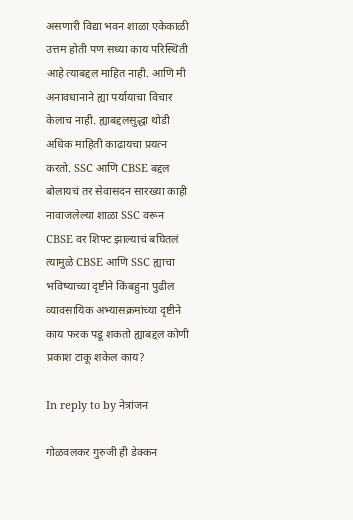असणारी विद्या भवन शाळा एकेकाळी उत्तम होती पण सध्या काय परिस्थिती आहे त्याबद्दल माहित नाही. आणि मी अनावधानाने ह्या पर्यायाचा विचार केलाच नाही. ह्याबद्दलसुद्धा थोडी अधिक माहिती काढायचा प्रयत्न करतो. SSC आणि CBSE बद्दल बोलायचं तर सेवासदन सारख्या काही नावाजलेल्या शाळा SSC वरून CBSE वर शिफ्ट झाल्याचं बघितलं त्यामुळे CBSE आणि SSC ह्याचा भविष्याच्या दृष्टीने किंबहुना पुढील व्यावसायिक अभ्यासक्रमांच्या दृष्टीने काय फरक पडू शकतो ह्याबद्दल कोणी प्रकाश टाकू शकेल काय?

In reply to by नेत्रांजन

गोळवलकर गुरुजी ही डेक्कन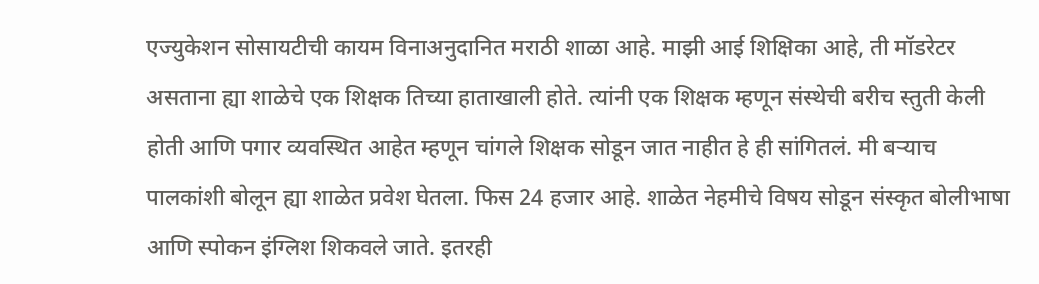एज्युकेशन सोसायटीची कायम विनाअनुदानित मराठी शाळा आहे. माझी आई शिक्षिका आहे, ती मॉडरेटर असताना ह्या शाळेचे एक शिक्षक तिच्या हाताखाली होते. त्यांनी एक शिक्षक म्हणून संस्थेची बरीच स्तुती केली होती आणि पगार व्यवस्थित आहेत म्हणून चांगले शिक्षक सोडून जात नाहीत हे ही सांगितलं. मी बऱ्याच पालकांशी बोलून ह्या शाळेत प्रवेश घेतला. फिस 24 हजार आहे. शाळेत नेहमीचे विषय सोडून संस्कृत बोलीभाषा आणि स्पोकन इंग्लिश शिकवले जाते. इतरही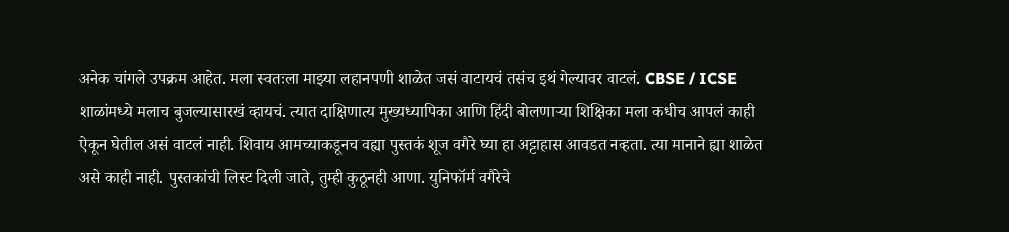अनेक चांगले उपक्रम आहेत. मला स्वतःला माझ्या लहानपणी शाळेत जसं वाटायचं तसंच इथं गेल्यावर वाटलं. CBSE / ICSE शाळांमध्ये मलाच बुजल्यासारखं व्हायचं. त्यात दाक्षिणात्य मुख्यध्यापिका आणि हिंदी बोलणाऱ्या शिक्षिका मला कधीच आपलं काही ऐकून घेतील असं वाटलं नाही. शिवाय आमच्याकडूनच वह्या पुस्तकं शूज वगैरे घ्या हा अट्टाहास आवडत नव्हता. त्या मानाने ह्या शाळेत असे काही नाही. पुस्तकांची लिस्ट दिली जाते, तुम्ही कुठूनही आणा. युनिफॉर्म वगैरेचे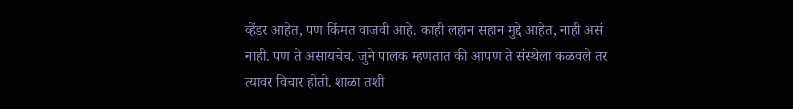व्हेंडर आहेत, पण किंमत वाजवी आहे. काही लहान सहान मुद्दे आहेत, नाही असं नाही. पण ते असायचेच. जुने पालक म्हणतात की आपण ते संस्थेला कळवले तर त्यावर विचार होतो. शाळा तशी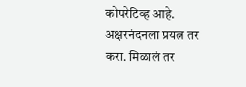कोपरेटिव्ह आहे. अक्षरनंदनला प्रयत्न तर करा. मिळालं तर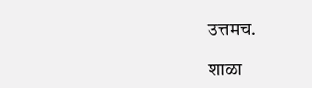उत्तमच.

शाळा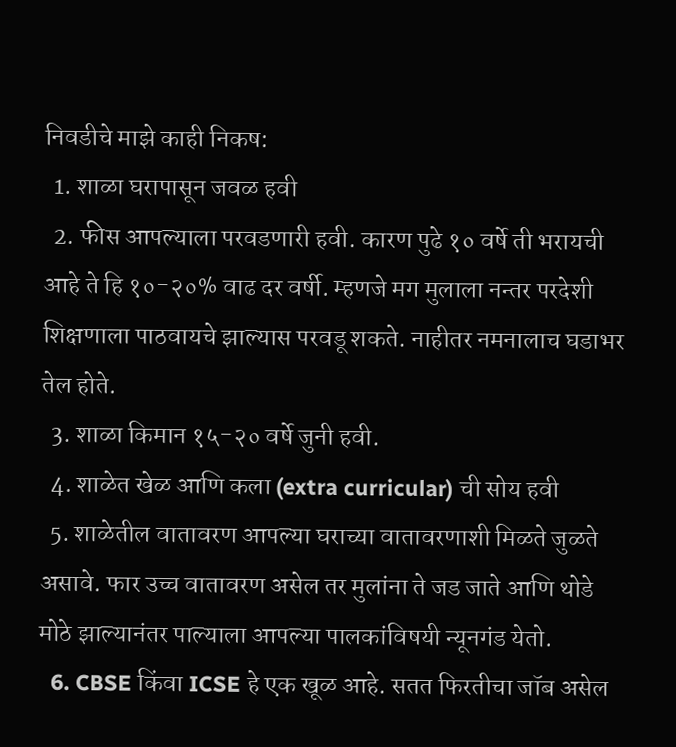निवडीचे माझे काही निकष:
  1. शाळा घरापासून जवळ हवी
  2. फीस आपल्याला परवडणारी हवी. कारण पुढे १० वर्षे ती भरायची आहे ते हि १०-२०% वाढ दर वर्षी. म्हणजे मग मुलाला नन्तर परदेशी शिक्षणाला पाठवायचे झाल्यास परवडू शकते. नाहीतर नमनालाच घडाभर तेल होते.
  3. शाळा किमान १५-२० वर्षे जुनी हवी.
  4. शाळेत खेळ आणि कला (extra curricular) ची सोय हवी
  5. शाळेतील वातावरण आपल्या घराच्या वातावरणाशी मिळते जुळते असावे. फार उच्च वातावरण असेल तर मुलांना ते जड जाते आणि थोडे मोठे झाल्यानंतर पाल्याला आपल्या पालकांविषयी न्यूनगंड येतो.
  6. CBSE किंवा ICSE हे एक खूळ आहे. सतत फिरतीचा जॉब असेल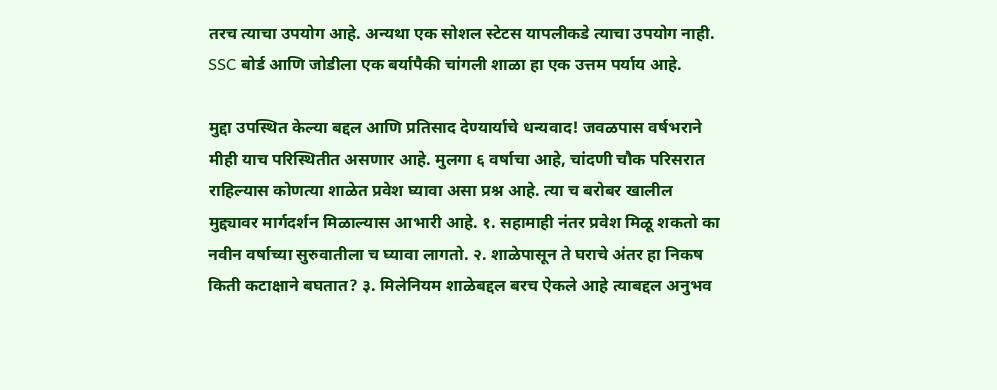तरच त्याचा उपयोग आहे. अन्यथा एक सोशल स्टेटस यापलीकडे त्याचा उपयोग नाही. SSC बोर्ड आणि जोडीला एक बर्यापैकी चांगली शाळा हा एक उत्तम पर्याय आहे.

मुद्दा उपस्थित केल्या बद्दल आणि प्रतिसाद देण्यार्याचे धन्यवाद! जवळपास वर्षभराने मीही याच परिस्थितीत असणार आहे. मुलगा ६ वर्षाचा आहे, चांदणी चौक परिसरात राहिल्यास कोणत्या शाळेत प्रवेश घ्यावा असा प्रश्न आहे. त्या च बरोबर खालील मुद्द्यावर मार्गदर्शन मिळाल्यास आभारी आहे. १. सहामाही नंतर प्रवेश मिळू शकतो का नवीन वर्षाच्या सुरुवातीला च घ्यावा लागतो. २. शाळेपासून ते घराचे अंतर हा निकष किती कटाक्षाने बघतात? ३. मिलेनियम शाळेबद्दल बरच ऐकले आहे त्याबद्दल अनुभव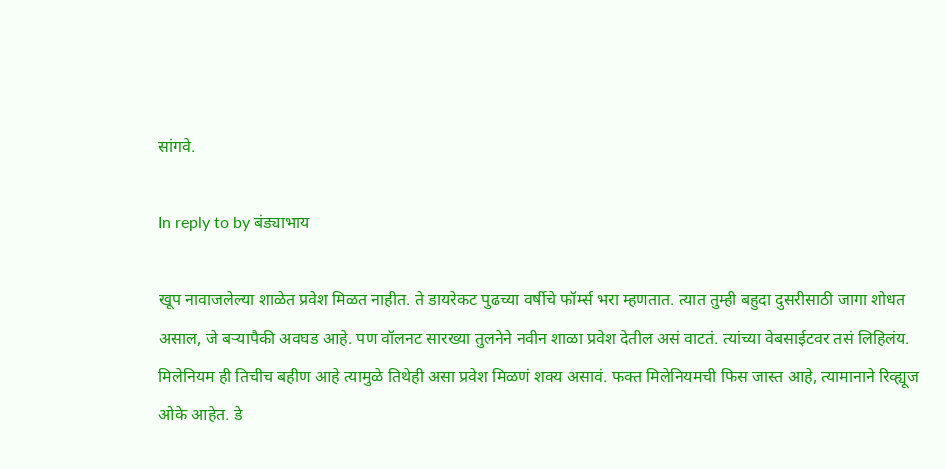सांगवे.

In reply to by बंड्याभाय

खूप नावाजलेल्या शाळेत प्रवेश मिळत नाहीत. ते डायरेकट पुढच्या वर्षीचे फॉर्म्स भरा म्हणतात. त्यात तुम्ही बहुदा दुसरीसाठी जागा शोधत असाल, जे बऱ्यापैकी अवघड आहे. पण वॉलनट सारख्या तुलनेने नवीन शाळा प्रवेश देतील असं वाटतं. त्यांच्या वेबसाईटवर तसं लिहिलंय. मिलेनियम ही तिचीच बहीण आहे त्यामुळे तिथेही असा प्रवेश मिळणं शक्य असावं. फक्त मिलेनियमची फिस जास्त आहे, त्यामानाने रिव्ह्यूज ओके आहेत. डे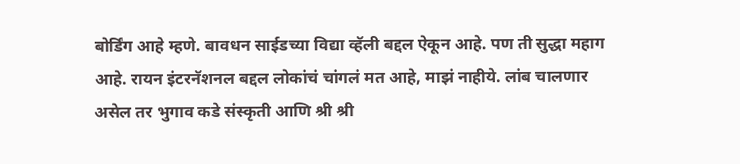बोर्डिंग आहे म्हणे. बावधन साईडच्या विद्या व्हॅली बद्दल ऐकून आहे. पण ती सुद्धा महाग आहे. रायन इंटरनॅशनल बद्दल लोकांचं चांगलं मत आहे, माझं नाहीये. लांब चालणार असेल तर भुगाव कडे संस्कृती आणि श्री श्री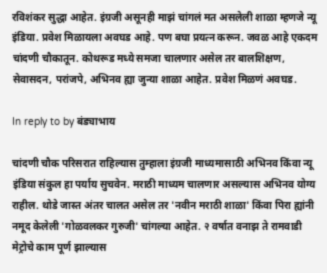रविशंकर सुद्धा आहेत. इंग्रजी असूनही माझं चांगलं मत असलेली शाळा म्हणजे न्यू इंडिया. प्रवेश मिळायला अवघड आहे. पण बघा प्रयत्न करून. जवळ आहे एकदम चांदणी चौकातून. कोथरूड मध्ये समजा चालणार असेल तर बालशिक्षण, सेवासदन, परांजपे, अभिनव ह्या जुन्या शाळा आहेत. प्रवेश मिळणं अवघड.

In reply to by बंड्याभाय

चांदणी चौक परिसरात राहिल्यास तुम्हाला इंग्रजी माध्यमासाठी अभिनव किंवा न्यू इंडिया संकुल हा पर्याय सुचवेन. मराठी माध्यम चालणार असल्यास अभिनव योग्य राहील. थोडे जास्त अंतर चालत असेल तर 'नवीन मराठी शाळा' किंवा पिरा ह्यांनी नमूद केलेली 'गोळवलकर गुरुजी' चांगल्या आहेत. २ वर्षात वनाझ ते रामवाडी मेट्रोचे काम पूर्ण झाल्यास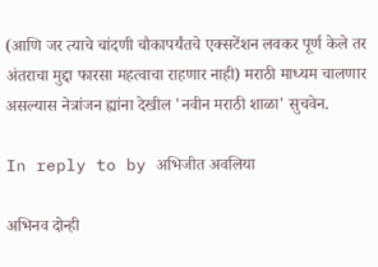(आणि जर त्याचे चांदणी चौकापर्यंतचे एक्सटेंशन लवकर पूर्ण केले तर अंतराचा मुद्दा फारसा महत्वाचा राहणार नाही) मराठी माध्यम चालणार असल्यास नेत्रांजन ह्यांना देखील 'नवीन मराठी शाळा' सुचवेन.

In reply to by अभिजीत अवलिया

अभिनव दोन्ही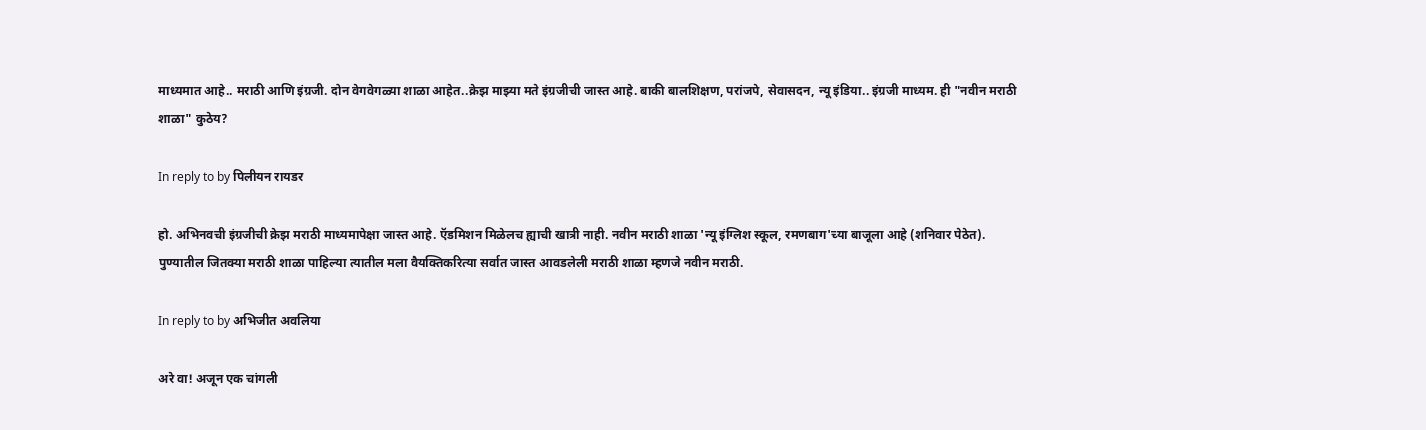माध्यमात आहे.. मराठी आणि इंग्रजी. दोन वेगवेगळ्या शाळा आहेत..क्रेझ माझ्या मते इंग्रजीची जास्त आहे. बाकी बालशिक्षण, परांजपे, सेवासदन, न्यू इंडिया.. इंग्रजी माध्यम. ही "नवीन मराठी शाळा" कुठेय?

In reply to by पिलीयन रायडर

हो. अभिनवची इंग्रजीची क्रेझ मराठी माध्यमापेक्षा जास्त आहे. ऍडमिशन मिळेलच ह्याची खात्री नाही. नवीन मराठी शाळा 'न्यू इंग्लिश स्कूल, रमणबाग'च्या बाजूला आहे (शनिवार पेठेत). पुण्यातील जितक्या मराठी शाळा पाहिल्या त्यातील मला वैयक्तिकरित्या सर्वात जास्त आवडलेली मराठी शाळा म्हणजे नवीन मराठी.

In reply to by अभिजीत अवलिया

अरे वा! अजून एक चांगली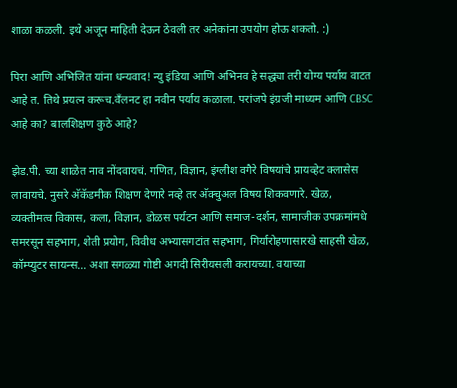शाळा कळली. इथे अजून माहिती देऊन ठेवली तर अनेकांना उपयोग होऊ शकतो. :)

पिरा आणि अभिजित यांना धन्यवाद! न्यु इंडिया आणि अभिनव हे सद्ध्या तरी योग्य पर्याय वाटत आहे त. तिथे प्रयत्न करूच.वँलनट हा नवीन पर्याय कळाला. परांजपे इंग्रजी माध्यम आणि CBSC आहे का? बालशिक्षण कुठे आहे?

झेड.पी. च्या शाळेत नाव नोंदवायचं. गणित, विज्ञान, इंग्लीश वगैरे विषयांचे प्रायव्हेट क्लासेस लावायचे. नुसरे अ‍ॅकॅडमीक शिक्षण देणारे नव्हे तर अ‍ॅक्चुअल विषय शिकवणारे. खेळ, व्यक्तीमत्व विकास, कला, विज्ञान, डोळस पर्यटन आणि समाज-दर्शन, सामाजीक उपक्रमांमधे समरसून सहभाग, शेती प्रयोग, विवीध अभ्यासगटांत सहभाग, गिर्यारोहणासारखे साहसी खेळ, कॉम्प्युटर सायन्स... अशा सगळ्या गोष्टी अगदी सिरीयसली करायच्या. वयाच्या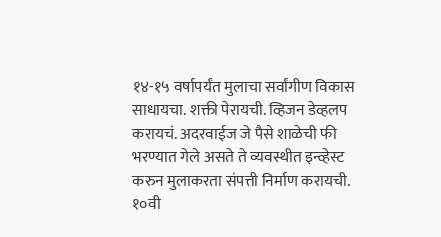१४-१५ वर्षापर्यंत मुलाचा सर्वांगीण विकास साधायचा. शक्ती पेरायची. व्हिजन डेव्हलप करायचं. अदरवाईज जे पैसे शाळेची फी भरण्यात गेले असते ते व्यवस्थीत इन्व्हेस्ट करुन मुलाकरता संपत्ती निर्माण करायची. १०वी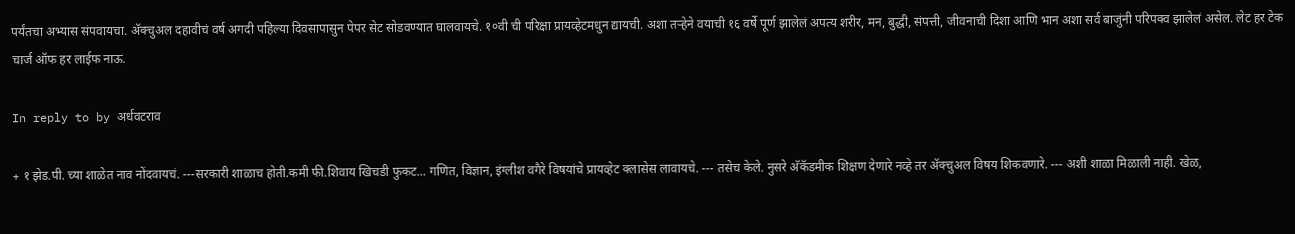पर्यंतचा अभ्यास संपवायचा. अ‍ॅक्चुअल दहावीचं वर्ष अगदी पहिल्या दिवसापासुन पेपर सेट सोडवण्यात घालवायचे. १०वी ची परिक्षा प्रायव्हेटमधुन द्यायची. अशा तर्‍हेने वयाची १६ वर्षे पूर्ण झालेलं अपत्य शरीर, मन, बुद्धी, संपत्ती, जीवनाची दिशा आणि भान अशा सर्व बाजुंनी परिपक्व झालेलं असेल. लेट हर टेक चार्ज ऑफ हर लाईफ नाऊ.

In reply to by अर्धवटराव

+ १ झेड.पी. च्या शाळेत नाव नोंदवायचं. ---सरकारी शाळाच होती.कमी फी.शिवाय खिचडी फुकट... गणित, विज्ञान, इंग्लीश वगैरे विषयांचे प्रायव्हेट क्लासेस लावायचे. --- तसेच केले. नुसरे अ‍ॅकॅडमीक शिक्षण देणारे नव्हे तर अ‍ॅक्चुअल विषय शिकवणारे. --- अशी शाळा मिळाली नाही. खेळ,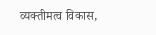व्यक्तीमत्व विकास,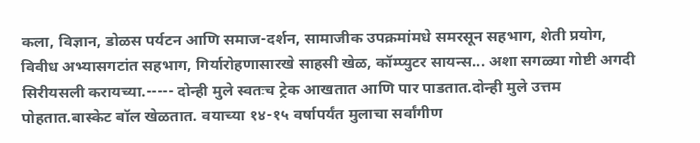कला, विज्ञान, डोळस पर्यटन आणि समाज-दर्शन, सामाजीक उपक्रमांमधे समरसून सहभाग, शेती प्रयोग, विवीध अभ्यासगटांत सहभाग, गिर्यारोहणासारखे साहसी खेळ, कॉम्प्युटर सायन्स... अशा सगळ्या गोष्टी अगदी सिरीयसली करायच्या.----- दोन्ही मुले स्वतःच ट्रेक आखतात आणि पार पाडतात.दोन्ही मुले उत्तम पोहतात.बास्केट बॉल खेळतात. वयाच्या १४-१५ वर्षापर्यंत मुलाचा सर्वांगीण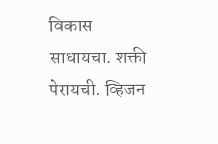विकास साधायचा. शक्ती पेरायची. व्हिजन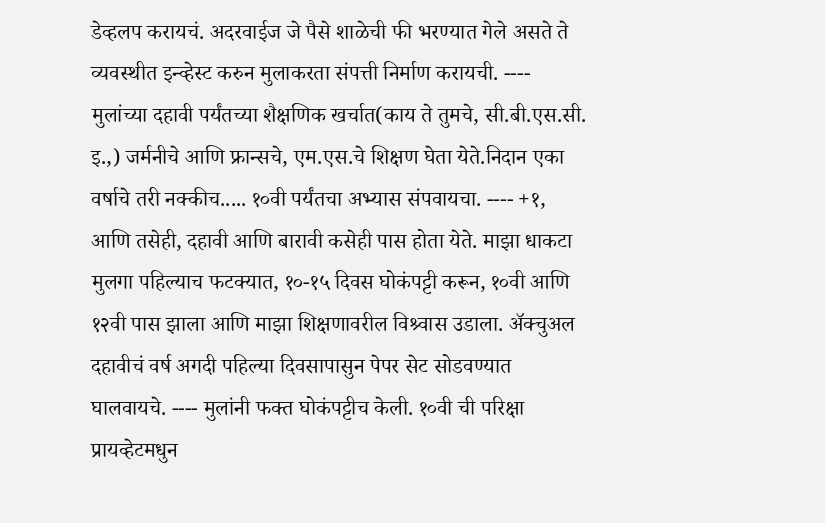डेव्हलप करायचं. अदरवाईज जे पैसे शाळेची फी भरण्यात गेले असते ते व्यवस्थीत इन्व्हेस्ट करुन मुलाकरता संपत्ती निर्माण करायची. ---- मुलांच्या दहावी पर्यंतच्या शैक्षणिक खर्चात(काय ते तुमचे, सी.बी.एस.सी. इ.,) जर्मनीचे आणि फ्रान्सचे, एम.एस.चे शिक्षण घेता येते.निदान एका वर्षाचे तरी नक्कीच..... १०वी पर्यंतचा अभ्यास संपवायचा. ---- +१, आणि तसेही, दहावी आणि बारावी कसेही पास होता येते. माझा धाकटा मुलगा पहिल्याच फटक्यात, १०-१५ दिवस घोकंपट्टी करून, १०वी आणि १२वी पास झाला आणि माझा शिक्षणावरील विश्र्वास उडाला. अ‍ॅक्चुअल दहावीचं वर्ष अगदी पहिल्या दिवसापासुन पेपर सेट सोडवण्यात घालवायचे. ---- मुलांनी फक्त घोकंपट्टीच केली. १०वी ची परिक्षा प्रायव्हेटमधुन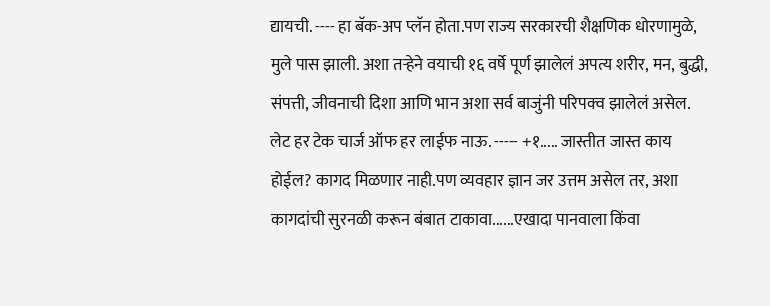द्यायची. ---- हा बॅक-अप प्लॅन होता.पण राज्य सरकारची शैक्षणिक धोरणामुळे, मुले पास झाली. अशा तर्‍हेने वयाची १६ वर्षे पूर्ण झालेलं अपत्य शरीर, मन, बुद्धी, संपत्ती, जीवनाची दिशा आणि भान अशा सर्व बाजुंनी परिपक्व झालेलं असेल. लेट हर टेक चार्ज ऑफ हर लाईफ नाऊ. ----- +१..... जास्तीत जास्त काय होईल? कागद मिळणार नाही.पण व्यवहार ज्ञान जर उत्तम असेल तर, अशा कागदांची सुरनळी करून बंबात टाकावा......एखादा पानवाला किंवा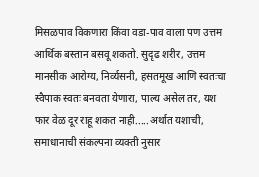मिसळपाव विकणारा किंवा वडा-पाव वाला पण उत्तम आर्थिक बस्तान बसवू शकतो. सुदृढ शरीर, उत्तम मानसीक आरोग्य, निर्व्यसनी, हसतमूख आणि स्वतःचा स्वैपाक स्वतः बनवता येणारा, पाल्य असेल तर, यश फार वेळ दूर राहू शकत नाही.....अर्थात यशाची, समाधानाची संकल्पना व्यक्ती नुसार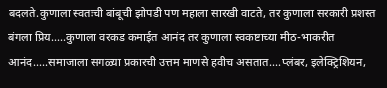बदलते.कुणाला स्वतःची बांबूची झोपडी पण महाला सारखी वाटते, तर कुणाला सरकारी प्रशस्त बंगला प्रिय.....कुणाला वरकड कमाईत आनंद तर कुणाला स्वकष्टाच्या मीठ-भाकरीत आनंद.....समाजाला सगळ्या प्रकारची उत्तम माणसे हवीच असतात....प्लंबर, इलेक्ट्रिशियन,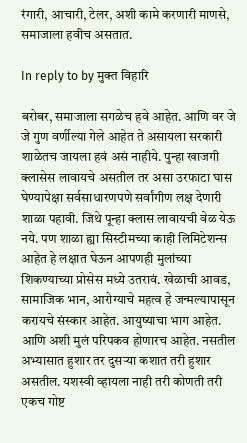रंगारी, आचारी, टेलर, अशी कामे करणारी माणसे, समाजाला हवीच असतात.

In reply to by मुक्त विहारि

बरोबर, समाजाला सगळेच हवे आहेत. आणि वर जे जे गुण वर्णील्या गेले आहेत ते असायला सरकारी शाळेतच जायला हवं असं नाहीये. पुन्हा खाजगी क्लासेस लावायचे असतील तर असा उरफाटा घास घेण्यापेक्षा सर्वसाधारणपणे सर्वांगीण लक्ष देणारी शाळा पहावी. जिथे पून्हा क्लास लावायची वेळ येऊ नये. पण शाळा ह्या सिस्टीमच्या काही लिमिटेशन्स आहेत हे लक्षात घेऊन आपणही मुलांच्या शिकण्याच्या प्रोसेस मध्ये उतरावं. खेळाची आवड, सामाजिक भान, आरोग्याचे महत्व हे जन्मल्यापासून करायचे संस्कार आहेत. आयुष्याचा भाग आहेत. आणि अशी मुलं परिपकव होणारच आहेत. नसतील अभ्यासात हुशार तर दुसऱ्या कशात तरी हुशार असतील. यशस्वी व्हायला नाही तरी कोणती तरी एकच गोष्ट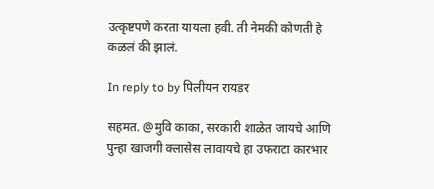उत्कृष्टपणे करता यायला हवी. ती नेमकी कोणती हे कळलं की झालं.

In reply to by पिलीयन रायडर

सहमत. @मुवि काका, सरकारी शाळेत जायचे आणि पुन्हा खाजगी क्लासेस लावायचे हा उफराटा कारभार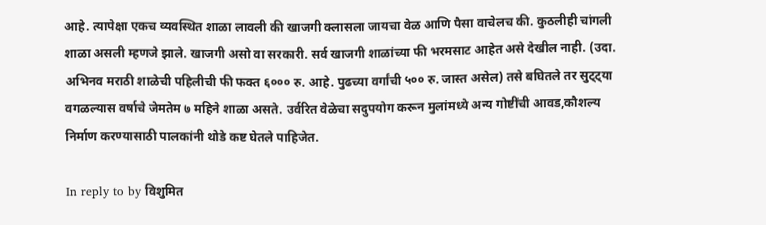आहे. त्यापेक्षा एकच व्यवस्थित शाळा लावली की खाजगी क्लासला जायचा वेळ आणि पैसा वाचेलच की. कुठलीही चांगली शाळा असली म्हणजे झाले. खाजगी असो वा सरकारी. सर्व खाजगी शाळांच्या फी भरमसाट आहेत असे देखील नाही. (उदा. अभिनव मराठी शाळेची पहिलीची फी फक्त ६००० रु. आहे. पुढच्या वर्गांची ५०० रु. जास्त असेल) तसे बघितले तर सुट्ट्या वगळल्यास वर्षाचे जेमतेम ७ महिने शाळा असते. उर्वरित वेळेचा सदुपयोग करून मुलांमध्ये अन्य गोष्टींची आवड,कौशल्य निर्माण करण्यासाठी पालकांनी थोडे कष्ट घेतले पाहिजेत.

In reply to by विशुमित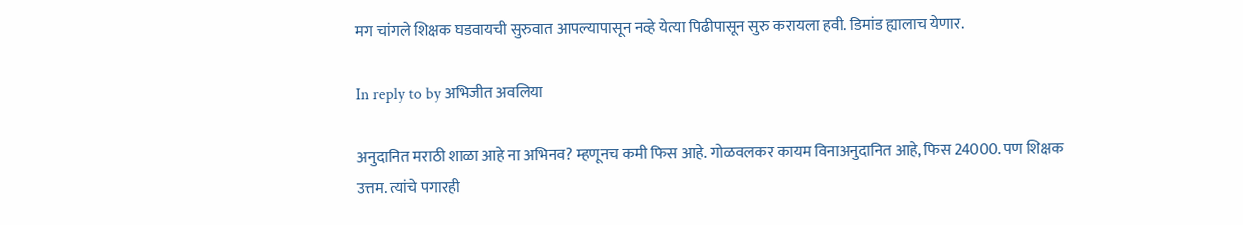मग चांगले शिक्षक घडवायची सुरुवात आपल्यापासून नव्हे येत्या पिढीपासून सुरु करायला हवी. डिमांड ह्यालाच येणार.

In reply to by अभिजीत अवलिया

अनुदानित मराठी शाळा आहे ना अभिनव? म्हणूनच कमी फिस आहे. गोळवलकर कायम विनाअनुदानित आहे, फिस 24000. पण शिक्षक उत्तम. त्यांचे पगारही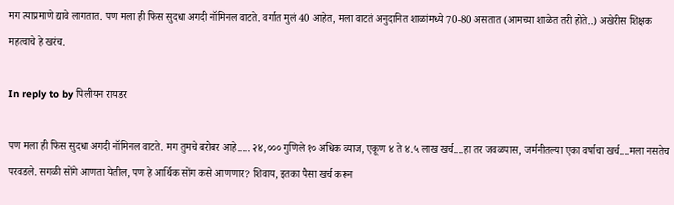मग त्याप्रमाणे द्यावे लागतात. पण मला ही फिस सुदधा अगदी नॉमिनल वाटते. वर्गात मुलं 40 आहेत, मला वाटतं अनुदानित शाळांमध्ये 70-80 असतात (आमच्या शाळेत तरी होते..) अखेरीस शिक्षक महत्वाचे हे खरंच.

In reply to by पिलीयन रायडर

पण मला ही फिस सुदधा अगदी नॉमिनल वाटते. मग तुमचे बरोबर आहे..... २४,००० गुणिले १० अधिक व्याज, एकूण ४ ते ४.५ लाख खर्च....हा तर जवळपास, जर्मनीतल्या एका वर्षाचा खर्च....मला नसतेच परवडले. सगळी सोंगे आणता येतील, पण हे आर्थिक सोंग कसे आणणार? शिवाय, इतका पैसा खर्च करून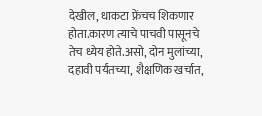देखील, धाकटा फ्रेंचच शिकणार होता.कारण त्याचे पाचवी पासूनचे तेच ध्येय होते.असो, दोन मुलांच्या, दहावी पर्यंतच्या, शैक्षणिक खर्चात,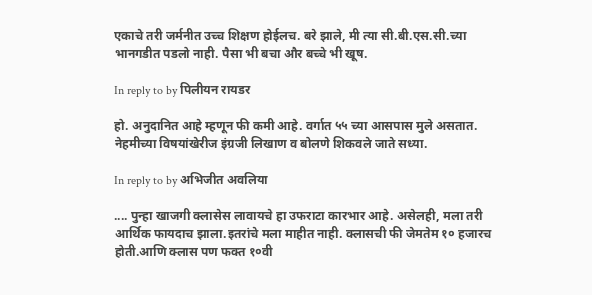एकाचे तरी जर्मनीत उच्च शिक्षण होईलच. बरे झाले, मी त्या सी.बी.एस.सी.च्या भानगडीत पडलो नाही. पैसा भी बचा और बच्चे भी खूष.

In reply to by पिलीयन रायडर

हो. अनुदानित आहे म्हणून फी कमी आहे. वर्गात ५५ च्या आसपास मुले असतात. नेहमीच्या विषयांखेरीज इंग्रजी लिखाण व बोलणे शिकवले जाते सध्या.

In reply to by अभिजीत अवलिया

.... पुन्हा खाजगी क्लासेस लावायचे हा उफराटा कारभार आहे. असेलही, मला तरी आर्थिक फायदाच झाला.इतरांचे मला माहीत नाही. क्लासची फी जेमतेम १० हजारच होती.आणि क्लास पण फक्त १०वी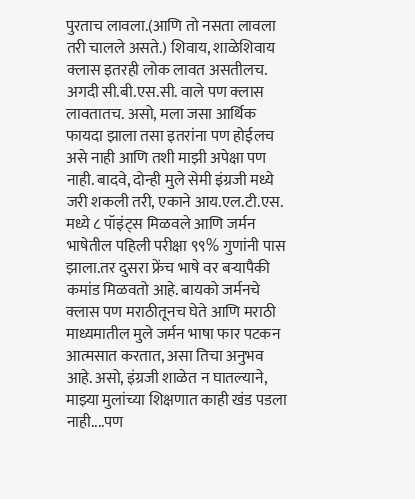पुरताच लावला.(आणि तो नसता लावला तरी चालले असते.) शिवाय, शाळेशिवाय क्लास इतरही लोक लावत असतीलच. अगदी सी.बी.एस.सी. वाले पण क्लास लावतातच. असो, मला जसा आर्थिक फायदा झाला तसा इतरांना पण होईलच असे नाही आणि तशी माझी अपेक्षा पण नाही. बादवे, दोन्ही मुले सेमी इंग्रजी मध्ये जरी शकली तरी, एकाने आय.एल.टी.एस. मध्ये ८ पॉइंट्स मिळवले आणि जर्मन भाषेतील पहिली परीक्षा ९९% गुणांनी पास झाला.तर दुसरा फ्रेंच भाषे वर बर्‍यापैकी कमांड मिळवतो आहे. बायको जर्मनचे क्लास पण मराठीतूनच घेते आणि मराठी माध्यमातील मुले जर्मन भाषा फार पटकन आत्मसात करतात, असा तिचा अनुभव आहे. असो, इंग्रजी शाळेत न घातल्याने, माझ्या मुलांच्या शिक्षणात काही खंड पडला नाही....पण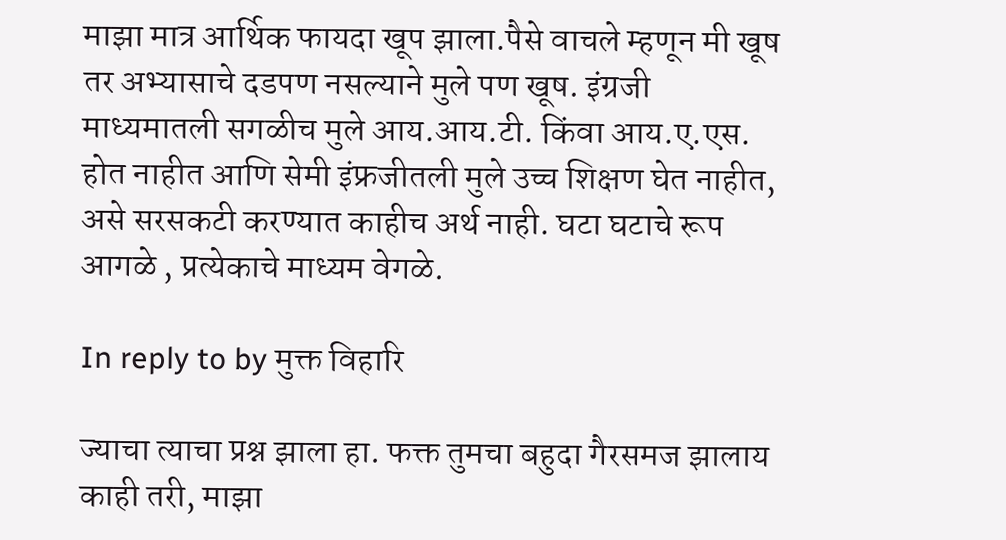माझा मात्र आर्थिक फायदा खूप झाला.पैसे वाचले म्हणून मी खूष तर अभ्यासाचे दडपण नसल्याने मुले पण खूष. इंग्रजी माध्यमातली सगळीच मुले आय.आय.टी. किंवा आय.ए.एस. होत नाहीत आणि सेमी इंफ्रजीतली मुले उच्च शिक्षण घेत नाहीत, असे सरसकटी करण्यात काहीच अर्थ नाही. घटा घटाचे रूप आगळे , प्रत्येकाचे माध्यम वेगळे.

In reply to by मुक्त विहारि

ज्याचा त्याचा प्रश्न झाला हा. फक्त तुमचा बहुदा गैरसमज झालाय काही तरी, माझा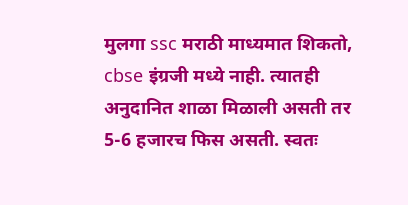मुलगा ssc मराठी माध्यमात शिकतो, cbse इंग्रजी मध्ये नाही. त्यातही अनुदानित शाळा मिळाली असती तर 5-6 हजारच फिस असती. स्वतः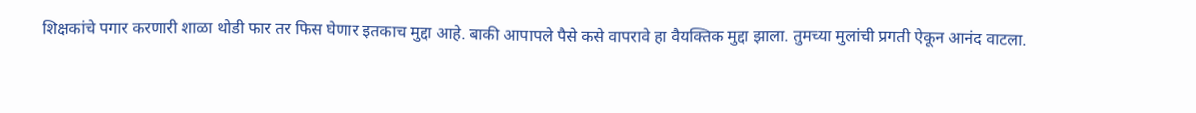शिक्षकांचे पगार करणारी शाळा थोडी फार तर फिस घेणार इतकाच मुद्दा आहे. बाकी आपापले पैसे कसे वापरावे हा वैयक्तिक मुद्दा झाला. तुमच्या मुलांची प्रगती ऐकून आनंद वाटला.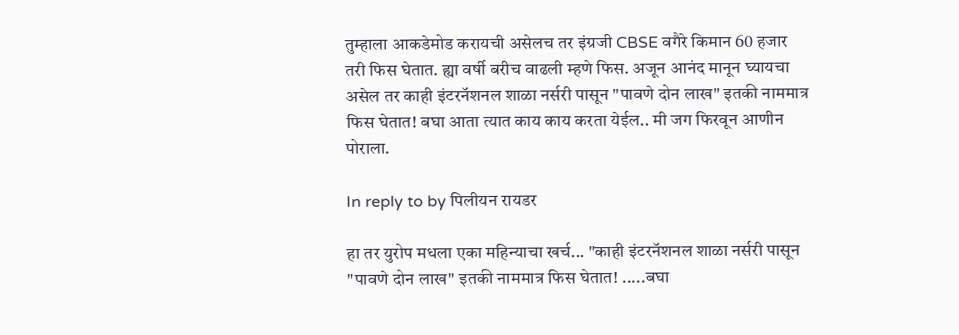तुम्हाला आकडेमोड करायची असेलच तर इंग्रजी CBSE वगैरे किमान 60 हजार तरी फिस घेतात. ह्या वर्षी बरीच वाढली म्हणे फिस. अजून आनंद मानून घ्यायचा असेल तर काही इंटरनॅशनल शाळा नर्सरी पासून "पावणे दोन लाख" इतकी नाममात्र फिस घेतात! बघा आता त्यात काय काय करता येईल.. मी जग फिरवून आणीन पोराला.

In reply to by पिलीयन रायडर

हा तर युरोप मधला एका महिन्याचा खर्च... "काही इंटरनॅशनल शाळा नर्सरी पासून "पावणे दोन लाख" इतकी नाममात्र फिस घेतात! .....बघा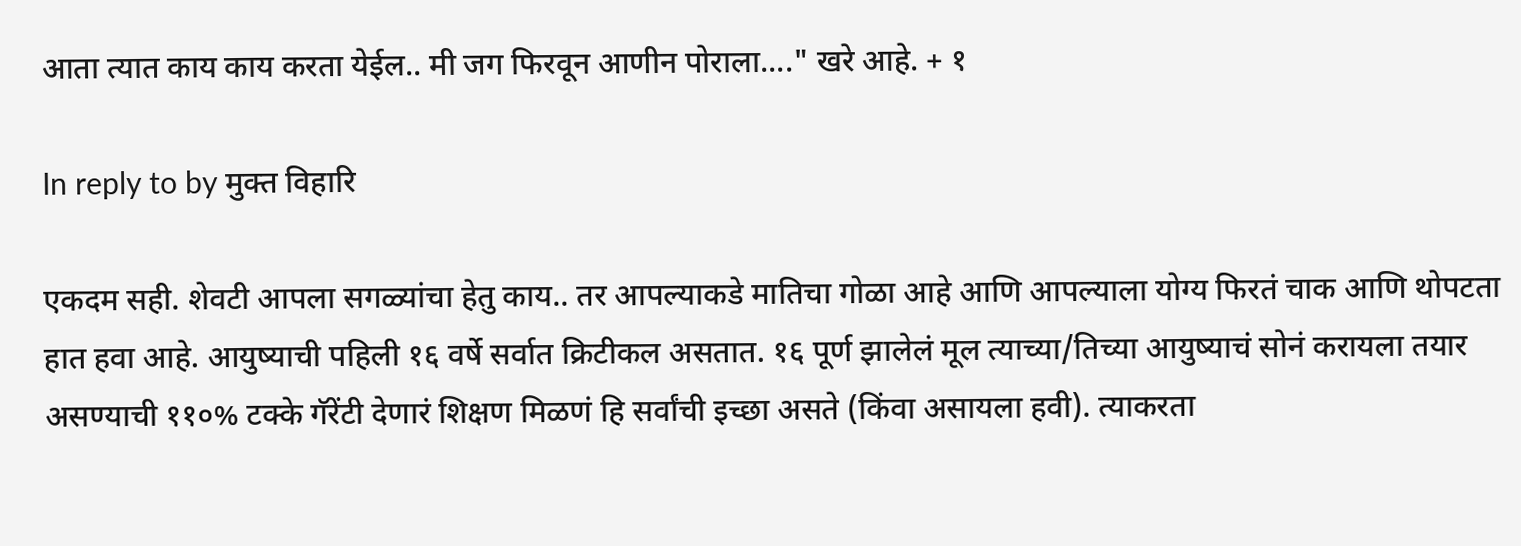आता त्यात काय काय करता येईल.. मी जग फिरवून आणीन पोराला...." खरे आहे. + १

In reply to by मुक्त विहारि

एकदम सही. शेवटी आपला सगळ्यांचा हेतु काय.. तर आपल्याकडे मातिचा गोळा आहे आणि आपल्याला योग्य फिरतं चाक आणि थोपटता हात हवा आहे. आयुष्याची पहिली १६ वर्षे सर्वात क्रिटीकल असतात. १६ पूर्ण झालेलं मूल त्याच्या/तिच्या आयुष्याचं सोनं करायला तयार असण्याची ११०% टक्के गॅरेंटी देणारं शिक्षण मिळणं हि सर्वांची इच्छा असते (किंवा असायला हवी). त्याकरता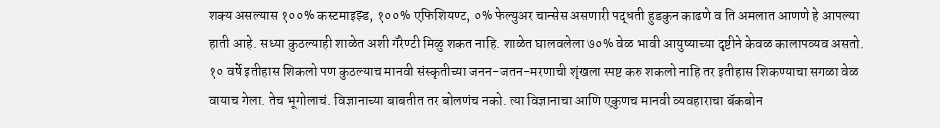शक्य असल्यास १००% कस्टमाइझ्ड, १००% एफिशियण्ट, ०% फेल्युअर चान्सेस असणारी पद्धती हुडकुन काढणे व ति अमलात आणणे हे आपल्या हाती आहे. सध्या कुठल्याही शाळेत अशी गॅरेण्टी मिळु शकत नाहि. शाळेत घालवलेला ७०% वेळ भावी आयुष्याच्या दृष्टीने केवळ कालापव्यव असतो. १० वर्षे इतीहास शिकलो पण कुठल्याच मानवी संस्कृतीच्या जनन-जतन-मरणाची शृंखला स्पष्ट करु शकलो नाहि तर इतीहास शिकण्याचा सगळा वेळ वायाच गेला. तेच भूगोलाचं. विज्ञानाच्या बाबतीत तर बोलणंच नको. त्या विज्ञानाचा आणि एकुणच मानवी व्यवहाराचा बॅकबोन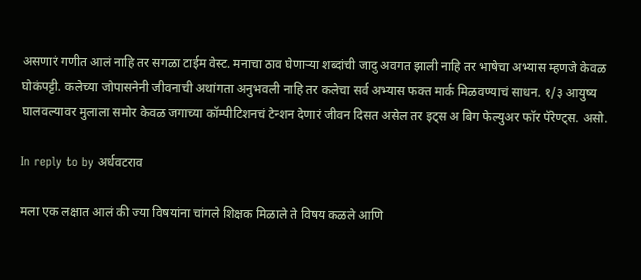असणारं गणीत आलं नाहि तर सगळा टाईम वेस्ट. मनाचा ठाव घेणार्‍या शब्दांची जादु अवगत झाली नाहि तर भाषेचा अभ्यास म्हणजे केवळ घोकंपट्टी. कलेच्या जोपासनेनी जीवनाची अथांगता अनुभवली नाहि तर कलेचा सर्व अभ्यास फक्त मार्क मिळवण्याचं साधन. १/३ आयुष्य घालवल्यावर मुलाला समोर केवळ जगाच्या कॉम्पीटिशनचं टेन्शन देणारं जीवन दिसत असेल तर इट्स अ बिग फेल्युअर फॉर पॅरेण्ट्स. असो.

In reply to by अर्धवटराव

मला एक लक्षात आलं की ज्या विषयांना चांगले शिक्षक मिळाले ते विषय कळले आणि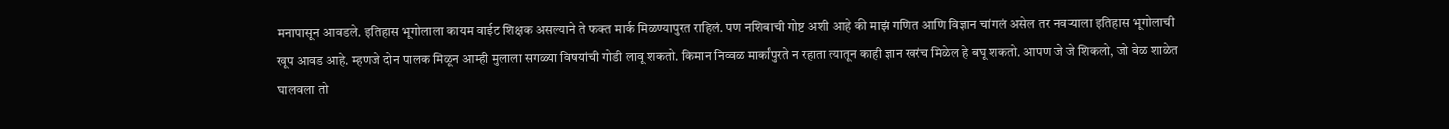मनापासून आवडले. इतिहास भूगोलाला कायम वाईट शिक्षक असल्याने ते फक्त मार्क मिळण्यापुरत राहिलं. पण नशिबाची गोष्ट अशी आहे की माझं गणित आणि विज्ञान चांगलं असेल तर नवऱ्याला इतिहास भूगोलाची खूप आवड आहे. म्हणजे दोन पालक मिळून आम्ही मुलाला सगळ्या विषयांची गोडी लावू शकतो. किमान निव्वळ मार्कांपुरते न रहाता त्यातून काही ज्ञान खरंच मिळेल हे बघू शकतो. आपण जे जे शिकलो, जो वेळ शाळेत घालवला तो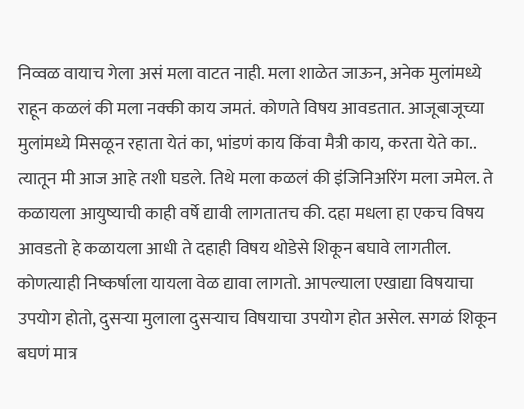निव्वळ वायाच गेला असं मला वाटत नाही. मला शाळेत जाऊन, अनेक मुलांमध्ये राहून कळलं की मला नक्की काय जमतं. कोणते विषय आवडतात. आजूबाजूच्या मुलांमध्ये मिसळून रहाता येतं का, भांडणं काय किंवा मैत्री काय, करता येते का.. त्यातून मी आज आहे तशी घडले. तिथे मला कळलं की इंजिनिअरिंग मला जमेल. ते कळायला आयुष्याची काही वर्षे द्यावी लागतातच की. दहा मधला हा एकच विषय आवडतो हे कळायला आधी ते दहाही विषय थोडेसे शिकून बघावे लागतील. कोणत्याही निष्कर्षाला यायला वेळ द्यावा लागतो. आपल्याला एखाद्या विषयाचा उपयोग होतो, दुसऱ्या मुलाला दुसऱ्याच विषयाचा उपयोग होत असेल. सगळं शिकून बघणं मात्र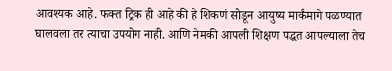आवश्यक आहे. फक्त ट्रिक ही आहे की हे शिकणं सोडून आयुष्य मार्कंमागे पळण्यात घालवला तर त्याचा उपयोग नाही. आणि नेमकी आपली शिक्षण पद्धत आपल्याला तेच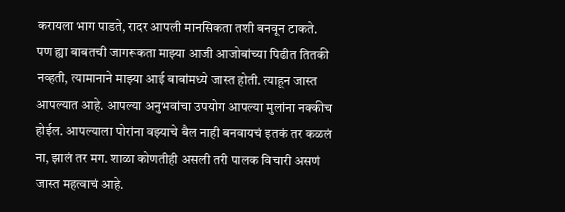करायला भाग पाडते, रादर आपली मानसिकता तशी बनवून टाकते. पण ह्या बाबतची जागरूकता माझ्या आजी आजोबांच्या पिढीत तितकी नव्हती, त्यामानाने माझ्या आई बाबांमध्ये जास्त होती. त्याहून जास्त आपल्यात आहे. आपल्या अनुभवांचा उपयोग आपल्या मुलांना नक्कीच होईल. आपल्याला पोरांना वझ्याचे बैल नाही बनवायचं इतकं तर कळलं ना, झालं तर मग. शाळा कोणतीही असली तरी पालक विचारी असणं जास्त महत्वाचं आहे.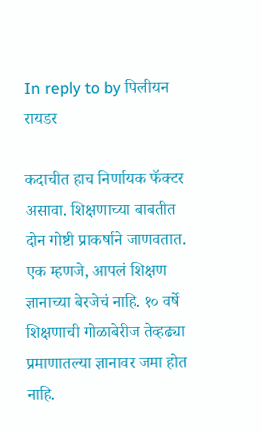In reply to by पिलीयन रायडर

कदाचीत हाच निर्णायक फॅक्टर असावा. शिक्षणाच्या बाबतीत दोन गोष्टी प्राकर्षाने जाणवतात. एक म्हणजे, आपलं शिक्षण ज्ञानाच्या बेरजेचं नाहि. १० वर्षे शिक्षणाची गोळाबेरीज तेव्हढ्या प्रमाणातल्या ज्ञानावर जमा होत नाहि.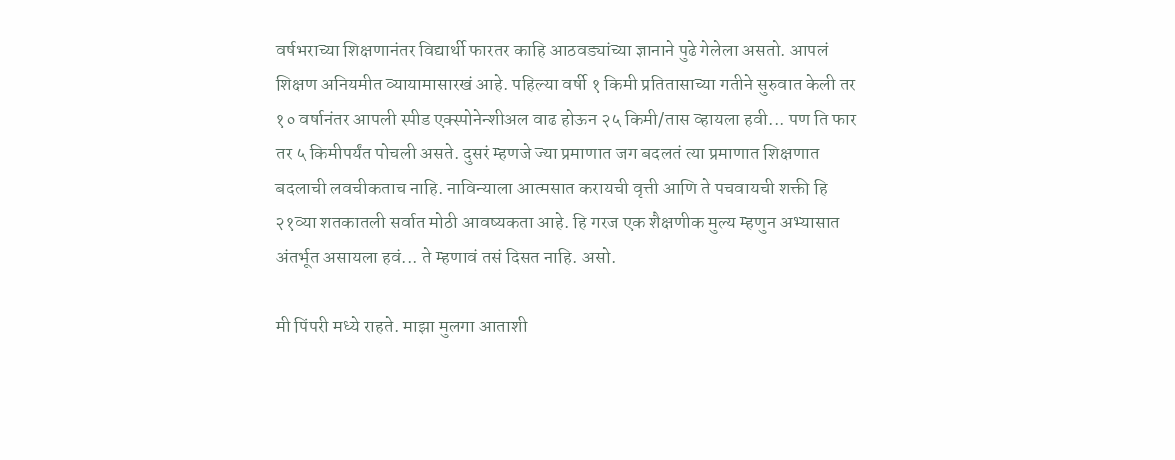वर्षभराच्या शिक्षणानंतर विद्यार्थी फारतर काहि आठवड्यांच्या ज्ञानाने पुढे गेलेला असतो. आपलं शिक्षण अनियमीत व्यायामासारखं आहे. पहिल्या वर्षी १ किमी प्रतितासाच्या गतीने सुरुवात केली तर १० वर्षानंतर आपली स्पीड एक्स्पोनेन्शीअल वाढ होऊन २५ किमी/तास व्हायला हवी... पण ति फार तर ५ किमीपर्यंत पोचली असते. दुसरं म्हणजे ज्या प्रमाणात जग बदलतं त्या प्रमाणात शिक्षणात बदलाची लवचीकताच नाहि. नाविन्याला आत्मसात करायची वृत्ती आणि ते पचवायची शक्ती हि २१व्या शतकातली सर्वात मोठी आवष्यकता आहे. हि गरज एक शैक्षणीक मुल्य म्हणुन अभ्यासात अंतर्भूत असायला हवं... ते म्हणावं तसं दिसत नाहि. असो.

मी पिंपरी मध्ये राहते. माझा मुलगा आताशी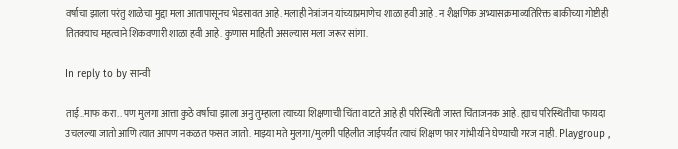वर्षाचा झाला परंतु शाळेचा मुद्दा मला आतापासूनच भेडसावत आहे. मलाही नेत्रांजन यांच्याप्रमाणेच शाळा हवी आहे . न शैक्षणिक अभ्यासक्रमाव्यतिरिक्त बाकीच्या गोष्टीही तितक्याच महत्वाने शिकवणारी शाळा हवी आहे. कुणास माहिती असल्यास मला जरूर सांगा.

In reply to by सान्वी

ताई..माफ करा.. पण मुलगा आत्ता कुठे वर्षाचा झाला अनु तुम्हाला त्याच्या शिक्षणाची चिंता वाटते आहे ही परिस्थिती जास्त चिंताजनक आहे. ह्याच परिस्थितीचा फायदा उचलल्या जातो आणि त्यात आपण नकळत फसत जातो. माझ्या मते मुलगा/मुलगी पहिलीत जाईपर्यंत त्याचं शिक्षण फार गांभीर्याने घेण्याची गरज नाही. Playgroup ,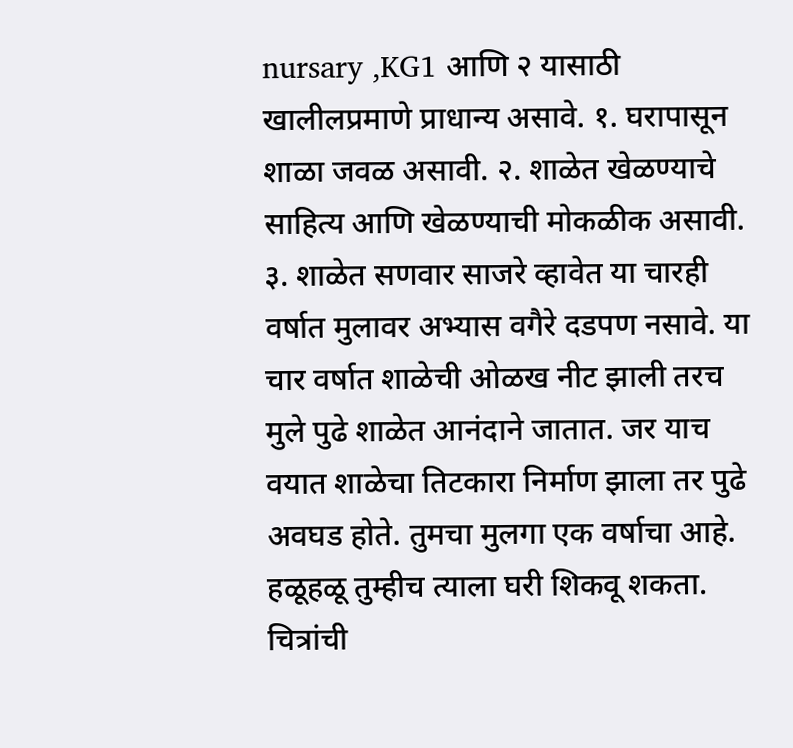nursary ,KG1 आणि २ यासाठी खालीलप्रमाणे प्राधान्य असावे. १. घरापासून शाळा जवळ असावी. २. शाळेत खेळण्याचे साहित्य आणि खेळण्याची मोकळीक असावी. ३. शाळेत सणवार साजरे व्हावेत या चारही वर्षात मुलावर अभ्यास वगैरे दडपण नसावे. या चार वर्षात शाळेची ओळख नीट झाली तरच मुले पुढे शाळेत आनंदाने जातात. जर याच वयात शाळेचा तिटकारा निर्माण झाला तर पुढे अवघड होते. तुमचा मुलगा एक वर्षाचा आहे. हळूहळू तुम्हीच त्याला घरी शिकवू शकता. चित्रांची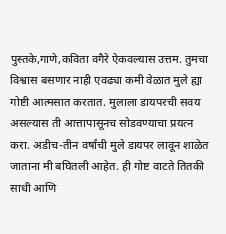पुस्तके,गाणे,कविता वगैरे ऐकवल्यास उत्तम. तुमचा विश्वास बसणार नाही एवढ्या कमी वेळात मुले ह्या गोष्टी आत्मसात करतात. मुलाला डायपरची सवय असल्यास ती आत्तापासूनच सोडवण्याचा प्रयत्न करा. अडीच-तीन वर्षांची मुले डायपर लावून शाळेत जाताना मी बघितली आहेत. ही गोष्ट वाटते तितकी साधी आणि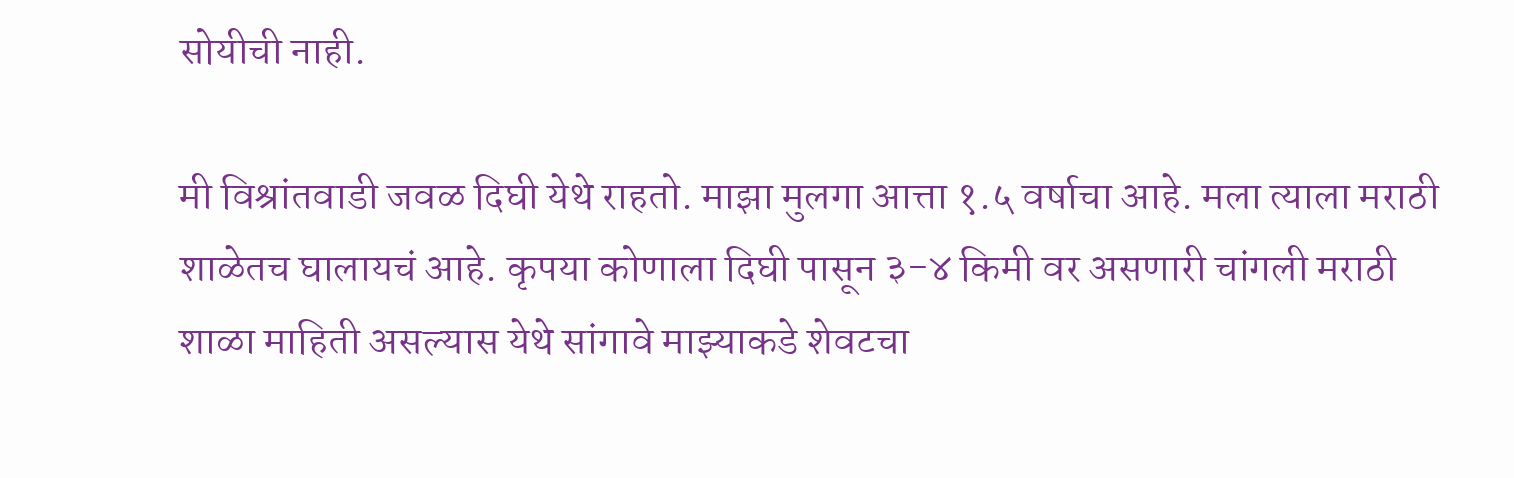सोयीची नाही.

मी विश्रांतवाडी जवळ दिघी येथे राहतो. माझा मुलगा आत्ता १.५ वर्षाचा आहे. मला त्याला मराठी शाळेतच घालायचं आहे. कृपया कोणाला दिघी पासून ३-४ किमी वर असणारी चांगली मराठी शाळा माहिती असल्यास येथे सांगावे माझ्याकडे शेवटचा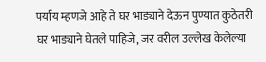पर्याय म्हणजे आहे ते घर भाड्याने देऊन पुण्यात कुठेतरी घर भाड्याने घेतले पाहिजे, जर वरील उल्लेख केलेल्या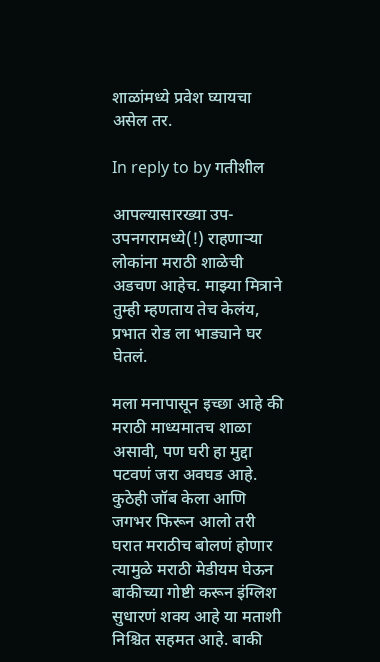शाळांमध्ये प्रवेश घ्यायचा असेल तर.

In reply to by गतीशील

आपल्यासारख्या उप-उपनगरामध्ये(!) राहणाऱ्या लोकांना मराठी शाळेची अडचण आहेच. माझ्या मित्राने तुम्ही म्हणताय तेच केलंय, प्रभात रोड ला भाड्याने घर घेतलं.

मला मनापासून इच्छा आहे की मराठी माध्यमातच शाळा असावी, पण घरी हा मुद्दा पटवणं जरा अवघड आहे. कुठेही जॉब केला आणि जगभर फिरून आलो तरी घरात मराठीच बोलणं होणार त्यामुळे मराठी मेडीयम घेऊन बाकीच्या गोष्टी करून इंग्लिश सुधारणं शक्य आहे या मताशी निश्चित सहमत आहे. बाकी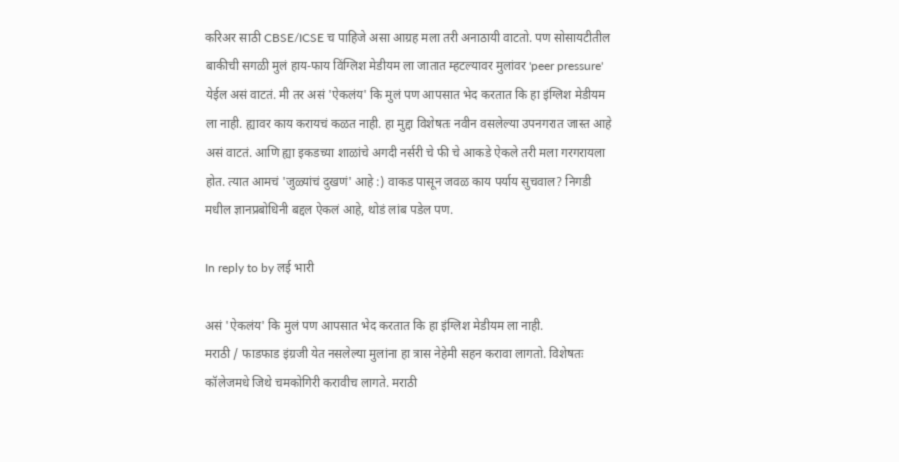करिअर साठी CBSE/ICSE च पाहिजे असा आग्रह मला तरी अनाठायी वाटतो. पण सोसायटीतील बाकीची सगळी मुलं हाय-फाय विंग्लिश मेडीयम ला जातात म्हटल्यावर मुलांवर 'peer pressure' येईल असं वाटतं. मी तर असं 'ऐकलंय' कि मुलं पण आपसात भेद करतात कि हा इंग्लिश मेडीयम ला नाही. ह्यावर काय करायचं कळत नाही. हा मुद्दा विशेषतः नवीन वसलेल्या उपनगरात जास्त आहे असं वाटतं. आणि ह्या इकडच्या शाळांचे अगदी नर्सरी चे फी चे आकडे ऐकले तरी मला गरगरायला होत. त्यात आमचं 'जुळ्यांचं दुखणं' आहे :) वाकड पासून जवळ काय पर्याय सुचवाल? निगडी मधील ज्ञानप्रबोधिनी बद्दल ऐकलं आहे, थोडं लांब पडेल पण.

In reply to by लई भारी

असं 'ऐकलंय' कि मुलं पण आपसात भेद करतात कि हा इंग्लिश मेडीयम ला नाही.
मराठी / फाडफाड इंग्रजी येत नसलेल्या मुलांना हा त्रास नेहेमी सहन करावा लागतो. विशेषतः कॉलेजमधे जिथे चमकोगिरी करावीच लागते. मराठी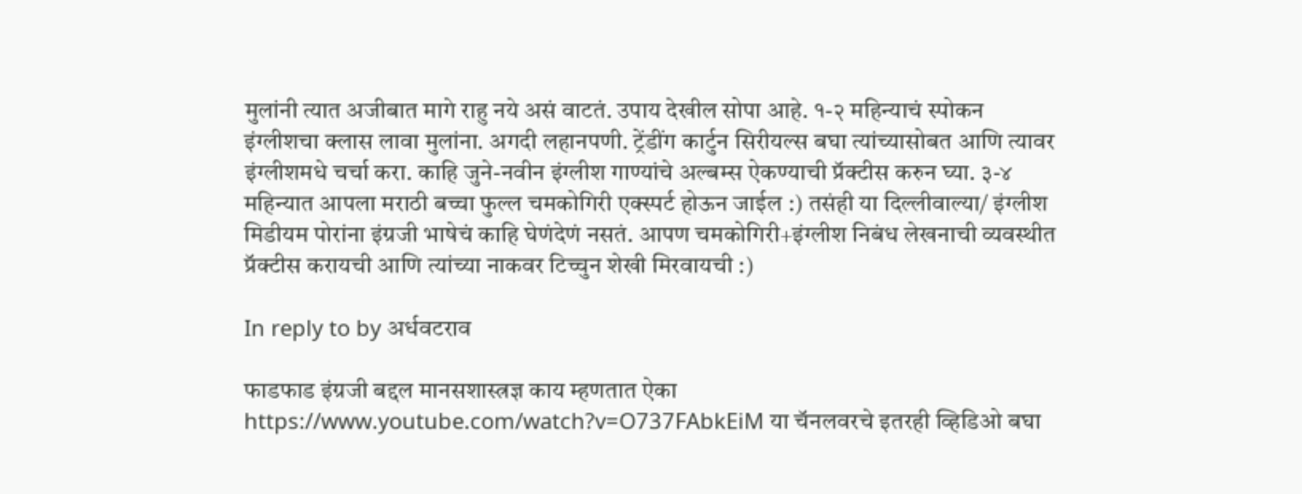मुलांनी त्यात अजीबात मागे राहु नये असं वाटतं. उपाय देखील सोपा आहे. १-२ महिन्याचं स्पोकन इंग्लीशचा क्लास लावा मुलांना. अगदी लहानपणी. ट्रेंडींग कार्टुन सिरीयल्स बघा त्यांच्यासोबत आणि त्यावर इंग्लीशमधे चर्चा करा. काहि जुने-नवीन इंग्लीश गाण्यांचे अल्बम्स ऐकण्याची प्रॅक्टीस करुन घ्या. ३-४ महिन्यात आपला मराठी बच्चा फुल्ल चमकोगिरी एक्स्पर्ट होऊन जाईल :) तसंही या दिल्लीवाल्या/ इंग्लीश मिडीयम पोरांना इंग्रजी भाषेचं काहि घेणंदेणं नसतं. आपण चमकोगिरी+इंग्लीश निबंध लेखनाची व्यवस्थीत प्रॅक्टीस करायची आणि त्यांच्या नाकवर टिच्चुन शेखी मिरवायची :)

In reply to by अर्धवटराव

फाडफाड इंग्रजी बद्दल मानसशास्त्रज्ञ काय म्हणतात ऐका https://www.youtube.com/watch?v=O737FAbkEiM या चॅनलवरचे इतरही व्हिडिओ बघा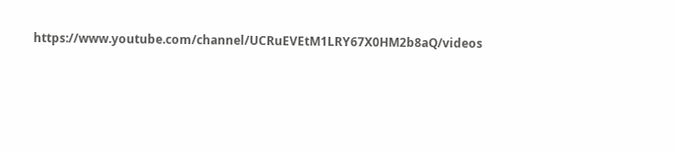https://www.youtube.com/channel/UCRuEVEtM1LRY67X0HM2b8aQ/videos